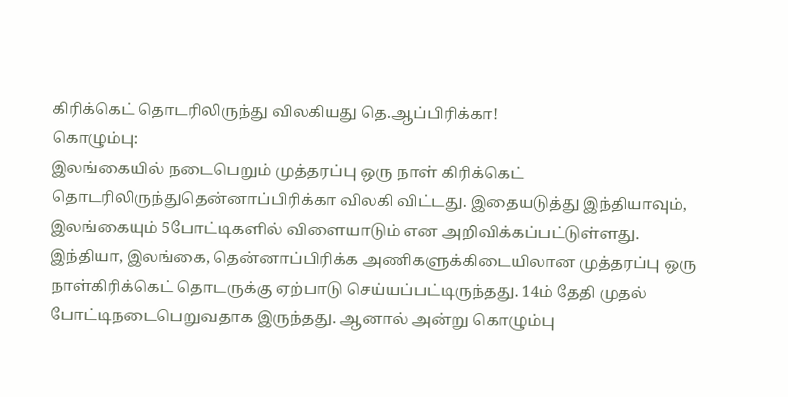கிரிக்கெட் தொடரிலிருந்து விலகியது தெ.ஆப்பிரிக்கா!
கொழும்பு:
இலங்கையில் நடைபெறும் முத்தரப்பு ஒரு நாள் கிரிக்கெட் தொடரிலிருந்துதென்னாப்பிரிக்கா விலகி விட்டது. இதையடுத்து இந்தியாவும், இலங்கையும் 5போட்டிகளில் விளையாடும் என அறிவிக்கப்பட்டுள்ளது.
இந்தியா, இலங்கை, தென்னாப்பிரிக்க அணிகளுக்கிடையிலான முத்தரப்பு ஒரு நாள்கிரிக்கெட் தொடருக்கு ஏற்பாடு செய்யப்பட்டிருந்தது. 14ம் தேதி முதல் போட்டிநடைபெறுவதாக இருந்தது. ஆனால் அன்று கொழும்பு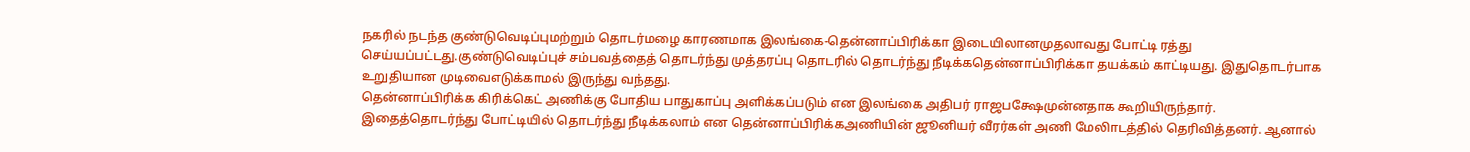நகரில் நடந்த குண்டுவெடிப்புமற்றும் தொடர்மழை காரணமாக இலங்கை-தென்னாப்பிரிக்கா இடையிலானமுதலாவது போட்டி ரத்து செய்யப்பட்டது.குண்டுவெடிப்புச் சம்பவத்தைத் தொடர்ந்து முத்தரப்பு தொடரில் தொடர்ந்து நீடிக்கதென்னாப்பிரிக்கா தயக்கம் காட்டியது. இதுதொடர்பாக உறுதியான முடிவைஎடுக்காமல் இருந்து வந்தது.
தென்னாப்பிரிக்க கிரிக்கெட் அணிக்கு போதிய பாதுகாப்பு அளிக்கப்படும் என இலங்கை அதிபர் ராஜபக்ஷேமுன்னதாக கூறியிருந்தார். இதைத்தொடர்ந்து போட்டியில் தொடர்ந்து நீடிக்கலாம் என தென்னாப்பிரிக்கஅணியின் ஜூனியர் வீரர்கள் அணி மேலிாடத்தில் தெரிவித்தனர். ஆனால்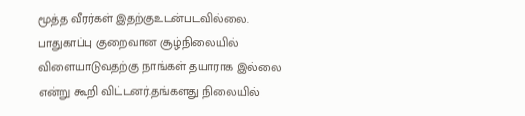மூத்த வீரர்கள் இதற்குஉடன்படவில்லை.
பாதுகாப்பு குறைவான சூழ்நிலையில் விளையாடுவதற்கு நாங்கள் தயாராக இல்லை என்று கூறி விட்டனர்.தங்களது நிலையில்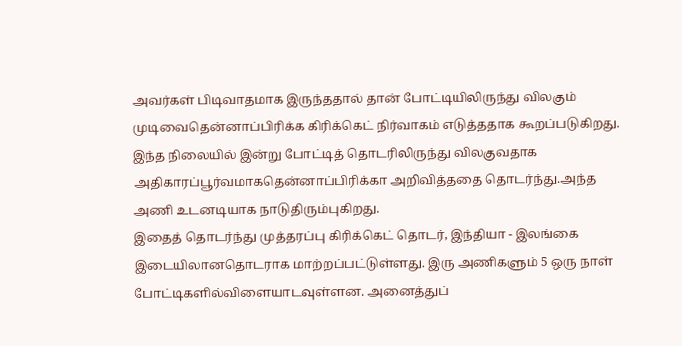அவர்கள் பிடிவாதமாக இருந்ததால் தான் போட்டியிலிருந்து விலகும் முடிவைதென்னாப்பிரிக்க கிரிக்கெட் நிர்வாகம் எடுத்ததாக கூறப்படுகிறது.
இந்த நிலையில் இன்று போட்டித் தொடரிலிருந்து விலகுவதாக அதிகாரப்பூர்வமாகதென்னாப்பிரிக்கா அறிவித்ததை தொடர்ந்து.அந்த அணி உடனடியாக நாடுதிரும்புகிறது.
இதைத் தொடர்ந்து முத்தரப்பு கிரிக்கெட் தொடர், இந்தியா - இலங்கை இடையிலானதொடராக மாற்றப்பட்டுள்ளது. இரு அணிகளும் 5 ஒரு நாள் போட்டிகளில்விளையாடவுள்ளன. அனைத்துப்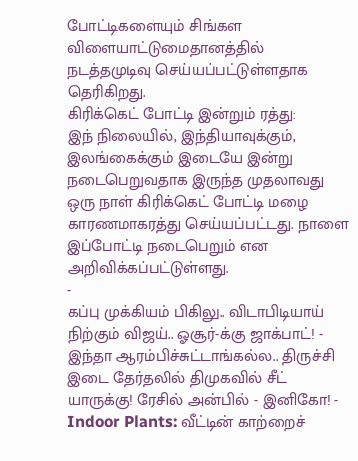போட்டிகளையும் சிங்கள விளையாட்டுமைதானத்தில் நடத்தமுடிவு செய்யப்பட்டுள்ளதாக தெரிகிறது.
கிரிக்கெட் போட்டி இன்றும் ரத்து:
இந் நிலையில், இந்தியாவுக்கும், இலங்கைக்கும் இடையே இன்று நடைபெறுவதாக இருந்த முதலாவது ஒரு நாள் கிரிக்கெட் போட்டி மழை காரணமாகரத்து செய்யப்பட்டது. நாளை இப்போட்டி நடைபெறும் என அறிவிக்கப்பட்டுள்ளது.
-
கப்பு முக்கியம் பிகிலு.. விடாபிடியாய் நிற்கும் விஜய்.. ஓசூர்-க்கு ஜாக்பாட்! -
இந்தா ஆரம்பிச்சுட்டாங்கல்ல.. திருச்சி இடை தேர்தலில் திமுகவில் சீட் யாருக்கு! ரேசில் அன்பில் - இனிகோ! -
Indoor Plants: வீட்டின் காற்றைச்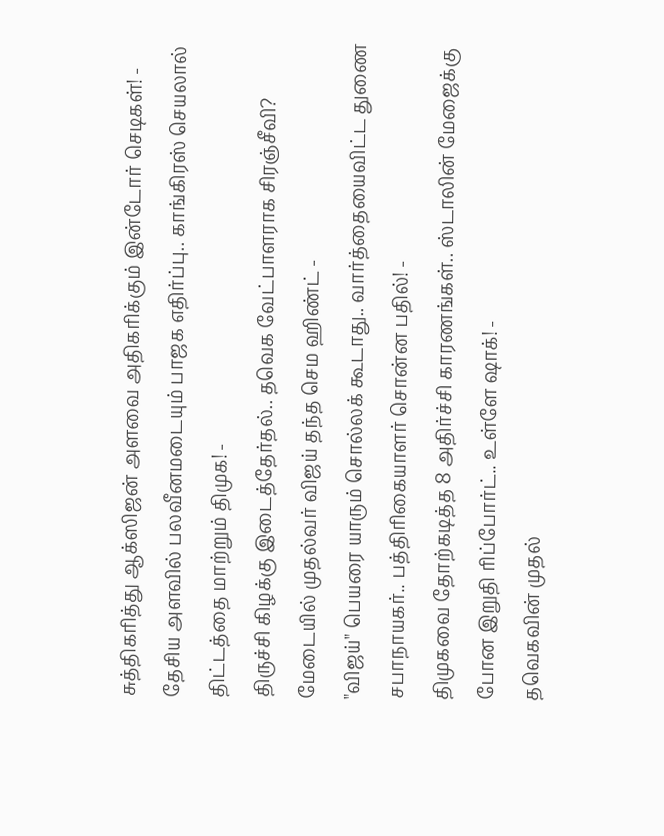சுத்திகரித்து ஆக்ஸிஜன் அளவை அதிகரிக்கும் இன்டோர் செடிகள்! -
தேசிய அளவில் பலவீனமடையும் பாஜக எதிர்ப்பு.. காங்கிரஸ் செயலால் திட்டத்தை மாற்றும் திமுக! -
திருச்சி கிழக்கு இடைத்தேர்தல்.. தவெக வேட்பாளராக சிரஞ்சீவி? மேடையில் முதல்வர் விஜய் தந்த செம ஹிண்ட் -
"விஜய்" பெயரை யாரும் சொல்லக் கூடாது.. வார்த்தையைவிட்ட துணை சபாநாயகர்.. பத்திரிகையாளர் சொன்ன பதில்! -
திமுகவை தோற்கடித்த 8 அதிர்ச்சி காரணங்கள்.. ஸ்டாலின் மேஜைக்கு போன இறுதி ரிப்போர்ட்.. உள்ளே ஷாக்! -
தவெகவின் முதல்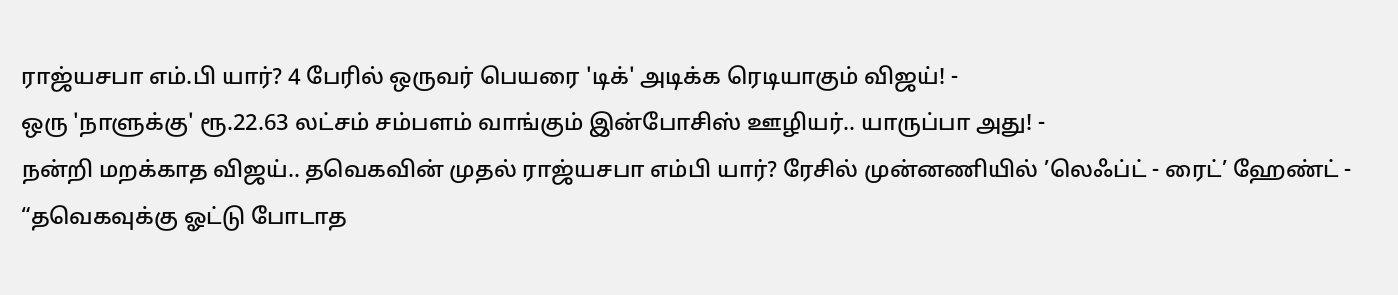ராஜ்யசபா எம்.பி யார்? 4 பேரில் ஒருவர் பெயரை 'டிக்' அடிக்க ரெடியாகும் விஜய்! -
ஒரு 'நாளுக்கு' ரூ.22.63 லட்சம் சம்பளம் வாங்கும் இன்போசிஸ் ஊழியர்.. யாருப்பா அது! -
நன்றி மறக்காத விஜய்.. தவெகவின் முதல் ராஜ்யசபா எம்பி யார்? ரேசில் முன்னணியில் ’லெஃப்ட் - ரைட்’ ஹேண்ட் -
“தவெகவுக்கு ஓட்டு போடாத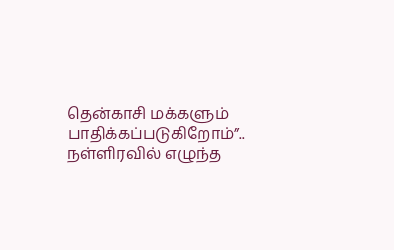தென்காசி மக்களும் பாதிக்கப்படுகிறோம்”.. நள்ளிரவில் எழுந்த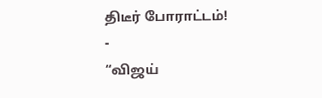திடீர் போராட்டம்! -
“விஜய்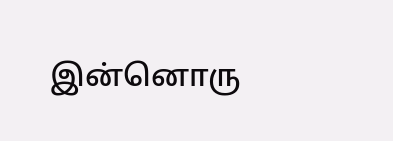இன்னொரு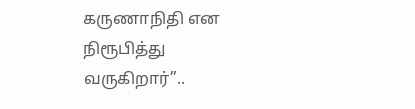கருணாநிதி என நிரூபித்து வருகிறார்”..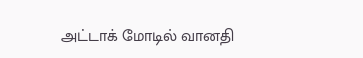அட்டாக் மோடில் வானதி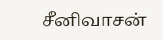சீனிவாசன்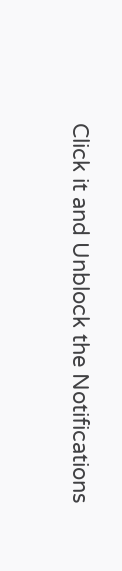Click it and Unblock the Notifications